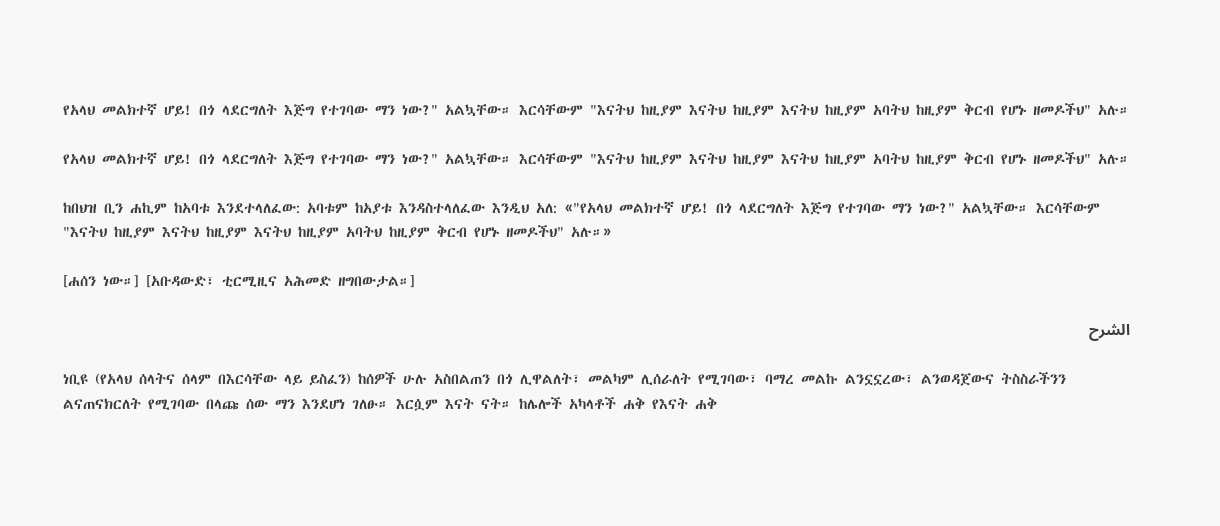የአላህ መልክተኛ ሆይ! በጎ ላደርግለት እጅግ የተገባው ማን ነው?" አልኳቸው። እርሳቸውም "እናትህ ከዚያም እናትህ ከዚያም እናትህ ከዚያም አባትህ ከዚያም ቅርብ የሆኑ ዘመዶችህ" አሉ።

የአላህ መልክተኛ ሆይ! በጎ ላደርግለት እጅግ የተገባው ማን ነው?" አልኳቸው። እርሳቸውም "እናትህ ከዚያም እናትህ ከዚያም እናትህ ከዚያም አባትህ ከዚያም ቅርብ የሆኑ ዘመዶችህ" አሉ።

ከበህዝ ቢን ሐኪም ከአባቱ እንደተላለፈው: አባቱም ከአያቱ እንዳስተላለፈው እንዲህ አለ: «"የአላህ መልክተኛ ሆይ! በጎ ላደርግለት እጅግ የተገባው ማን ነው?" አልኳቸው። እርሳቸውም "እናትህ ከዚያም እናትህ ከዚያም እናትህ ከዚያም አባትህ ከዚያም ቅርብ የሆኑ ዘመዶችህ" አሉ።»

[ሐሰን ነው።] [አቡዳውድ፣ ቲርሚዚና አሕመድ ዘግበውታል።]

الشرح

ነቢዩ (የአላህ ሰላትና ሰላም በእርሳቸው ላይ ይስፈን) ከሰዎች ሁሉ አስበልጠን በጎ ሊዋልለት፣ መልካም ሊሰራለት የሚገባው፣ ባማረ መልኩ ልንኗኗረው፣ ልንወዳጀውና ትስስራችንን ልናጠናክርለት የሚገባው በላጩ ሰው ማን እንደሆነ ገለፁ። እርሷም እናት ናት። ከሌሎች አካላቶች ሐቅ የእናት ሐቅ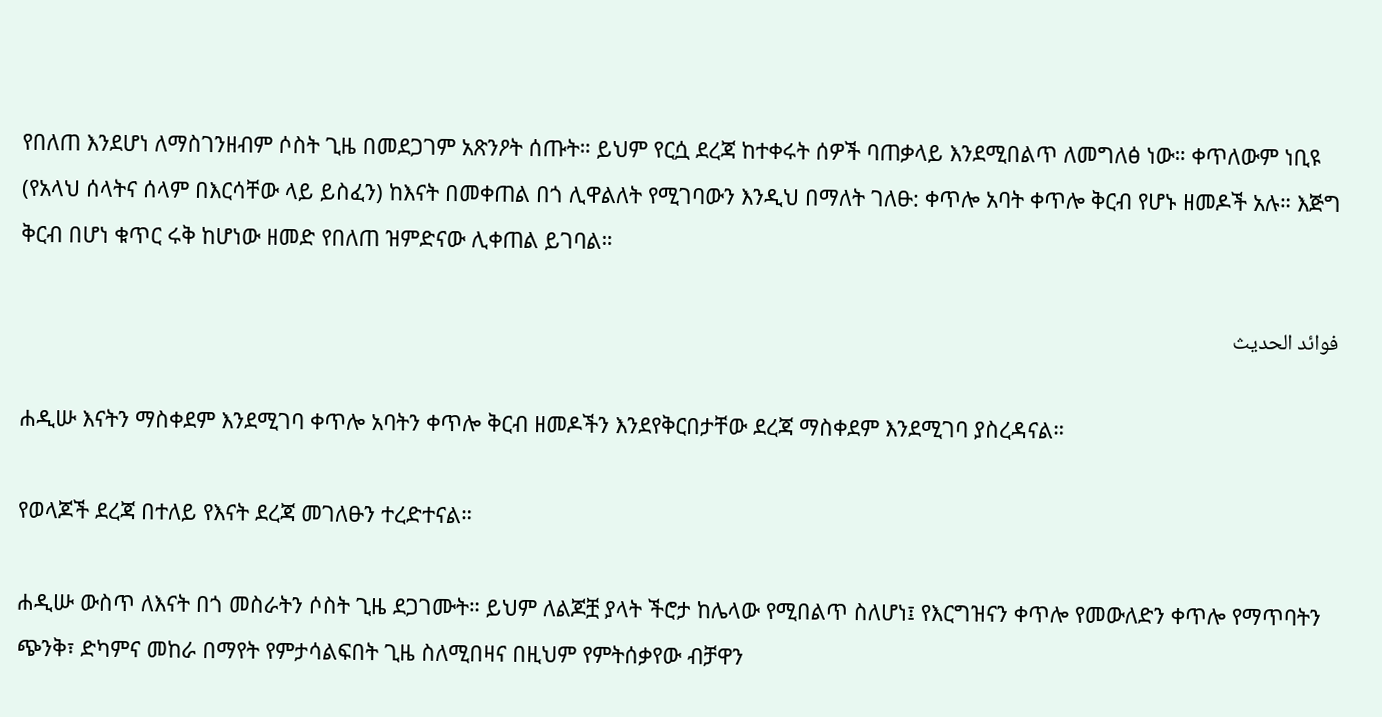የበለጠ እንደሆነ ለማስገንዘብም ሶስት ጊዜ በመደጋገም አጽንዖት ሰጡት። ይህም የርሷ ደረጃ ከተቀሩት ሰዎች ባጠቃላይ እንደሚበልጥ ለመግለፅ ነው። ቀጥለውም ነቢዩ (የአላህ ሰላትና ሰላም በእርሳቸው ላይ ይስፈን) ከእናት በመቀጠል በጎ ሊዋልለት የሚገባውን እንዲህ በማለት ገለፁ: ቀጥሎ አባት ቀጥሎ ቅርብ የሆኑ ዘመዶች አሉ። እጅግ ቅርብ በሆነ ቁጥር ሩቅ ከሆነው ዘመድ የበለጠ ዝምድናው ሊቀጠል ይገባል።

فوائد الحديث

ሐዲሡ እናትን ማስቀደም እንደሚገባ ቀጥሎ አባትን ቀጥሎ ቅርብ ዘመዶችን እንደየቅርበታቸው ደረጃ ማስቀደም እንደሚገባ ያስረዳናል።

የወላጆች ደረጃ በተለይ የእናት ደረጃ መገለፁን ተረድተናል።

ሐዲሡ ውስጥ ለእናት በጎ መስራትን ሶስት ጊዜ ደጋገሙት። ይህም ለልጆቿ ያላት ችሮታ ከሌላው የሚበልጥ ስለሆነ፤ የእርግዝናን ቀጥሎ የመውለድን ቀጥሎ የማጥባትን ጭንቅ፣ ድካምና መከራ በማየት የምታሳልፍበት ጊዜ ስለሚበዛና በዚህም የምትሰቃየው ብቻዋን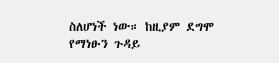ስለሆነች ነው። ከዚያም ደግሞ የማነፁን ጉዳይ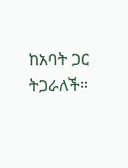ከአባት ጋር ትጋራለች።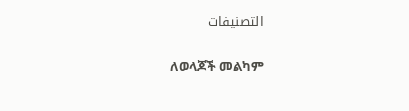التصنيفات

ለወላጆች መልካም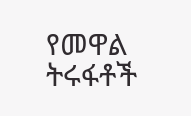የመዋል ትሩፋቶች